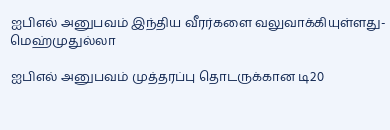ஐபிஎல் அனுபவம் இந்திய வீரர்களை வலுவாக்கியுள்ளது- மெஹ்முதுல்லா

ஐபிஎல் அனுபவம் முத்தரப்பு தொடருக்கான டி20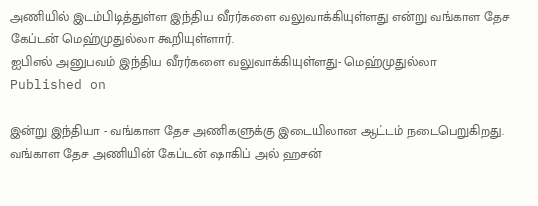அணியில் இடம்பிடித்துள்ள இந்திய வீரர்களை வலுவாக்கியுள்ளது என்று வங்காள தேச கேப்டன் மெஹ்முதுல்லா கூறியுள்ளார்.
ஐபிஎல் அனுபவம் இந்திய வீரர்களை வலுவாக்கியுள்ளது- மெஹ்முதுல்லா
Published on

இன்று இந்தியா - வங்காள தேச அணிகளுக்கு இடையிலான ஆட்டம் நடைபெறுகிறது. வங்காள தேச அணியின் கேப்டன் ஷாகிப் அல் ஹசன்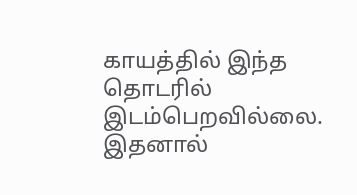காயத்தில் இந்த தொடரில் இடம்பெறவில்லை. இதனால்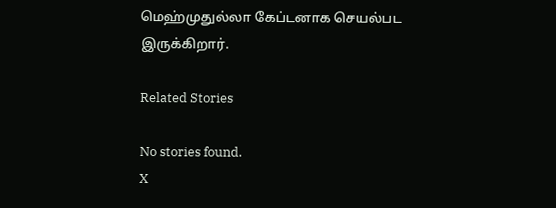மெஹ்முதுல்லா கேப்டனாக செயல்பட இருக்கிறார்.

Related Stories

No stories found.
X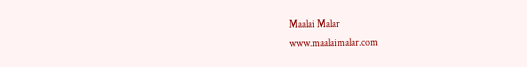Maalai Malar
www.maalaimalar.com